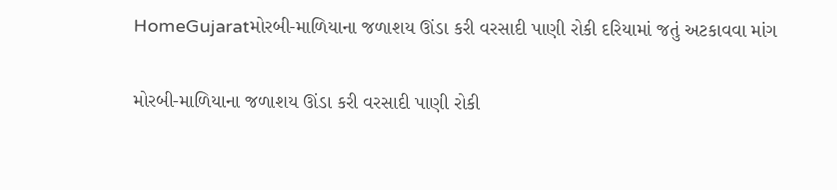HomeGujaratમોરબી-માળિયાના જળાશય ઊંડા કરી વરસાદી પાણી રોકી દરિયામાં જતું અટકાવવા માંગ

મોરબી-માળિયાના જળાશય ઊંડા કરી વરસાદી પાણી રોકી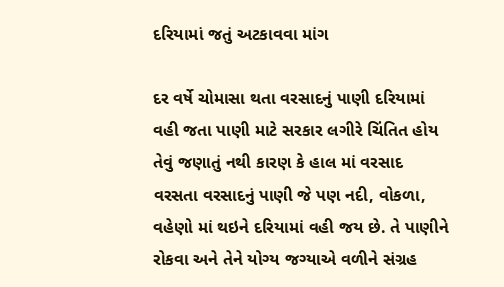દરિયામાં જતું અટકાવવા માંગ

દર વર્ષે ચોમાસા થતા વરસાદનું પાણી દરિયામાં વહી જતા પાણી માટે સરકાર લગીરે ચિંતિત હોય તેવું જણાતું નથી કારણ કે હાલ માં વરસાદ વરસતા વરસાદનું પાણી જે પણ નદી, વોકળા, વહેણો માં થઇને દરિયામાં વહી જય છે. તે પાણીને રોકવા અને તેને યોગ્ય જગ્યાએ વળીને સંગ્રહ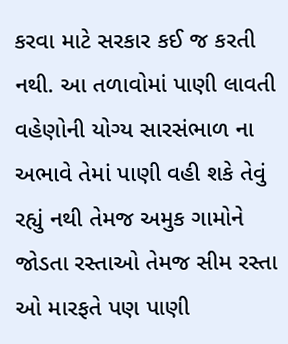કરવા માટે સરકાર કઈ જ કરતી નથી. આ તળાવોમાં પાણી લાવતી વહેણોની યોગ્ય સારસંભાળ ના અભાવે તેમાં પાણી વહી શકે તેવું રહ્યું નથી તેમજ અમુક ગામોને જોડતા રસ્તાઓ તેમજ સીમ રસ્તા ઓ મારફતે પણ પાણી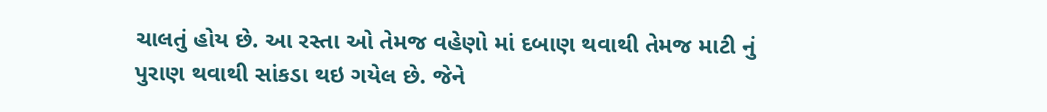ચાલતું હોય છે. આ રસ્તા ઓ તેમજ વહેણો માં દબાણ થવાથી તેમજ માટી નું પુરાણ થવાથી સાંકડા થઇ ગયેલ છે. જેને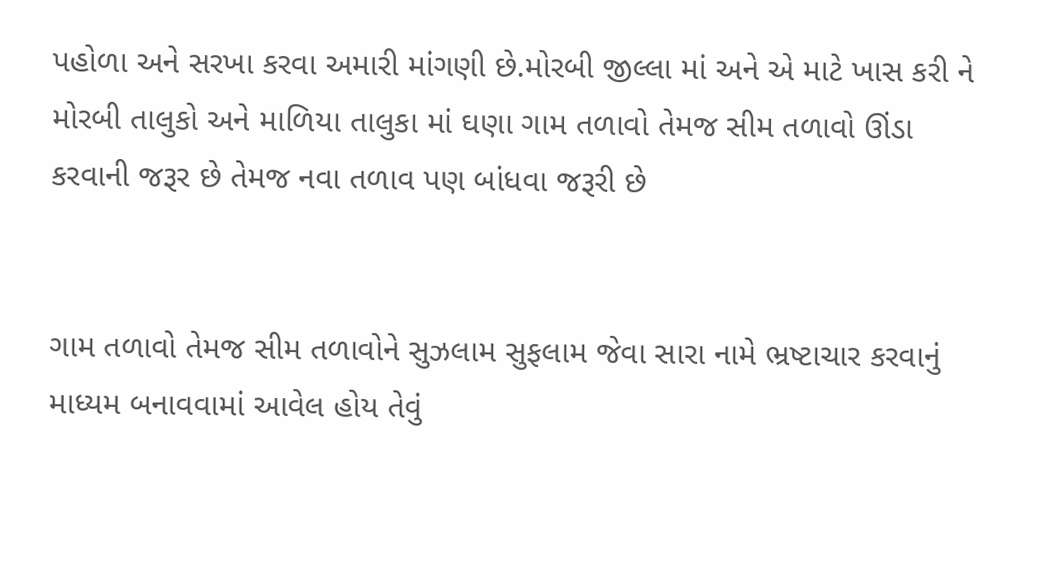પહોળા અને સરખા કરવા અમારી માંગણી છે.મોરબી જીલ્લા માં અને એ માટે ખાસ કરી ને મોરબી તાલુકો અને માળિયા તાલુકા માં ઘણા ગામ તળાવો તેમજ સીમ તળાવો ઊંડા કરવાની જરૂર છે તેમજ નવા તળાવ પણ બાંધવા જરૂરી છે


ગામ તળાવો તેમજ સીમ તળાવોને સુઝલામ સુફલામ જેવા સારા નામે ભ્રષ્ટાચાર કરવાનું માધ્યમ બનાવવામાં આવેલ હોય તેવું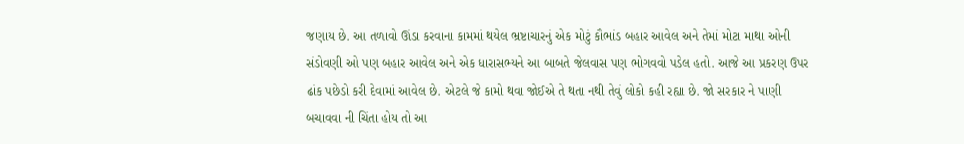જણાય છે. આ તળાવો ઊંડા કરવાના કામમાં થયેલ ભ્રષ્ટાચારનું એક મોટું કૌભાંડ બહાર આવેલ અને તેમાં મોટા માથા ઓની સંડોવણી ઓ પણ બહાર આવેલ અને એક ધારાસભ્યને આ બાબતે જેલવાસ પણ ભોગવવો પડેલ હતો. આજે આ પ્રકરણ ઉપર ઢાંક પછેડો કરી દેવામાં આવેલ છે. એટલે જે કામો થવા જોઈએ તે થતા નથી તેવું લોકો કહી રહ્યા છે. જો સરકાર ને પાણી બચાવવા ની ચિંતા હોય તો આ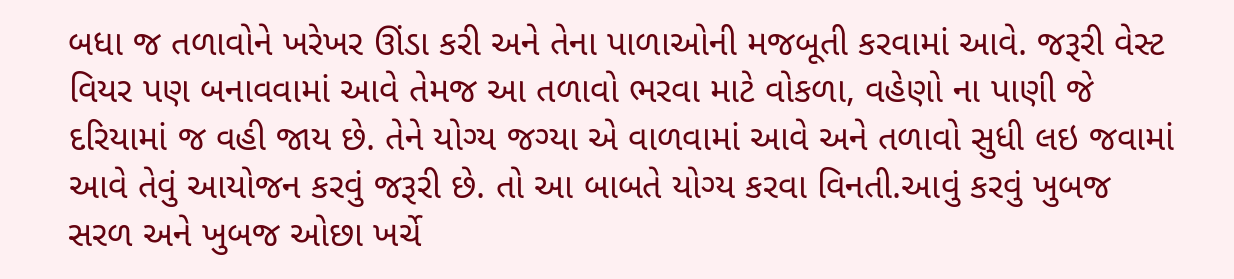બધા જ તળાવોને ખરેખર ઊંડા કરી અને તેના પાળાઓની મજબૂતી કરવામાં આવે. જરૂરી વેસ્ટ વિયર પણ બનાવવામાં આવે તેમજ આ તળાવો ભરવા માટે વોકળા, વહેણો ના પાણી જે દરિયામાં જ વહી જાય છે. તેને યોગ્ય જગ્યા એ વાળવામાં આવે અને તળાવો સુધી લઇ જવામાં આવે તેવું આયોજન કરવું જરૂરી છે. તો આ બાબતે યોગ્ય કરવા વિનતી.આવું કરવું ખુબજ સરળ અને ખુબજ ઓછા ખર્ચે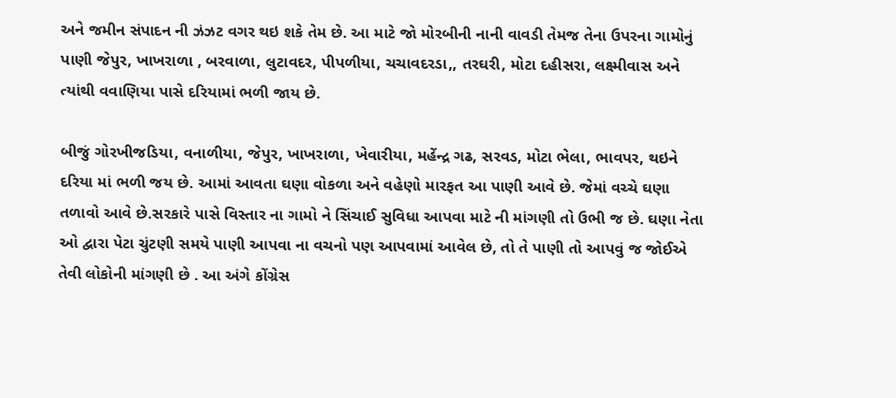અને જમીન સંપાદન ની ઝંઝટ વગર થઇ શકે તેમ છે. આ માટે જો મોરબીની નાની વાવડી તેમજ તેના ઉપરના ગામોનું પાણી જેપુર, ખાખરાળા , બરવાળા, લુટાવદર, પીપળીયા, ચચાવદરડા,, તરઘરી, મોટા દહીસરા, લક્ષ્મીવાસ અને ત્યાંથી વવાણિયા પાસે દરિયામાં ભળી જાય છે.

બીજું ગોરખીજડિયા, વનાળીયા, જેપુર, ખાખરાળા, ખેવારીયા, મહેંન્દ્ર ગઢ, સરવડ, મોટા ભેલા, ભાવપર, થઇને દરિયા માં ભળી જય છે. આમાં આવતા ઘણા વોકળા અને વહેણો મારફત આ પાણી આવે છે. જેમાં વચ્ચે ઘણા તળાવો આવે છે.સરકારે પાસે વિસ્તાર ના ગામો ને સિંચાઈ સુવિધા આપવા માટે ની માંગણી તો ઉભી જ છે. ઘણા નેતા ઓ દ્વારા પેટા ચુંટણી સમયે પાણી આપવા ના વચનો પણ આપવામાં આવેલ છે, તો તે પાણી તો આપવું જ જોઈએ તેવી લોકોની માંગણી છે . આ અંગે કોંગ્રેસ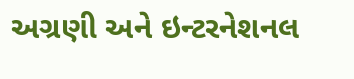અગ્રણી અને ઇન્ટરનેશનલ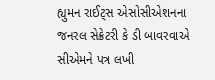હ્યુમન રાઈટ્સ એસોસીએશનના જનરલ સેક્રેટરી કે ડી બાવરવાએ સીએમને પત્ર લખી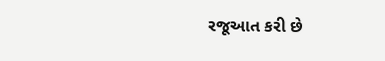રજૂઆત કરી છે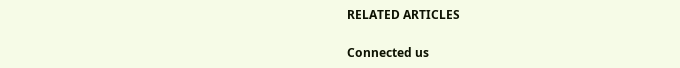RELATED ARTICLES

Connected us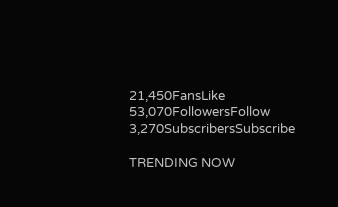21,450FansLike
53,070FollowersFollow
3,270SubscribersSubscribe

TRENDING NOW